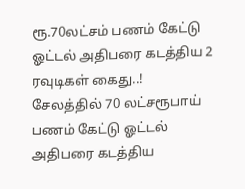ரூ.70லட்சம் பணம் கேட்டு ஓட்டல் அதிபரை கடத்திய 2 ரவுடிகள் கைது..!
சேலத்தில் 70 லட்சரூபாய் பணம் கேட்டு ஓட்டல் அதிபரை கடத்திய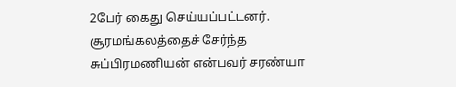2பேர் கைது செய்யப்பட்டனர். சூரமங்கலத்தைச் சேர்ந்த சுப்பிரமணியன் என்பவர் சரண்யா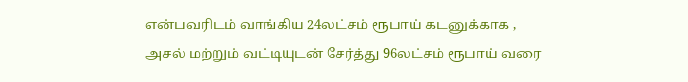என்பவரிடம் வாங்கிய 24லட்சம் ரூபாய் கடனுக்காக , அசல் மற்றும் வட்டியுடன் சேர்த்து 96லட்சம் ரூபாய் வரை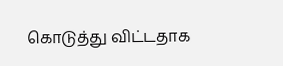கொடுத்து விட்டதாக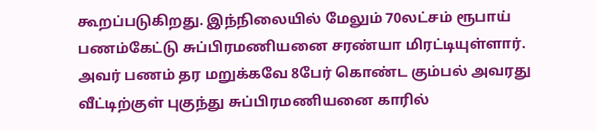கூறப்படுகிறது. இந்நிலையில் மேலும் 70லட்சம் ரூபாய் பணம்கேட்டு சுப்பிரமணியனை சரண்யா மிரட்டியுள்ளார். அவர் பணம் தர மறுக்கவே 8பேர் கொண்ட கும்பல் அவரது வீட்டிற்குள் புகுந்து சுப்பிரமணியனை காரில்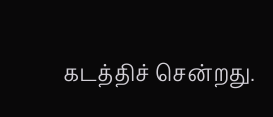கடத்திச் சென்றது.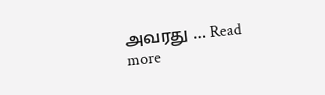அவரது … Read more